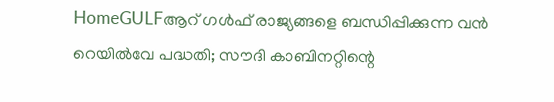HomeGULFആറ് ഗൾഫ് രാജ്യങ്ങളെ ബന്ധിപ്പിക്കുന്ന വൻ റെയിൽവേ പദ്ധതി; സൗദി കാബിനറ്റിന്റെ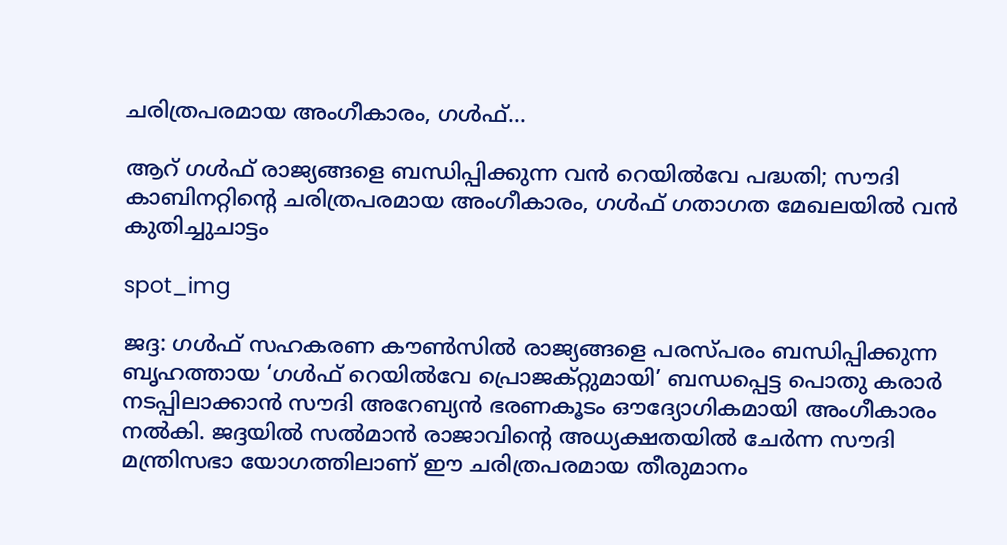ചരിത്രപരമായ അംഗീകാരം, ഗൾഫ്...

ആറ് ഗൾഫ് രാജ്യങ്ങളെ ബന്ധിപ്പിക്കുന്ന വൻ റെയിൽവേ പദ്ധതി; സൗദി കാബിനറ്റിന്റെ ചരിത്രപരമായ അംഗീകാരം, ഗൾഫ് ഗതാഗത മേഖലയിൽ വൻ കുതിച്ചുചാട്ടം

spot_img

ജദ്ദ: ഗൾഫ് സഹകരണ കൗൺസിൽ രാജ്യങ്ങളെ പരസ്പരം ബന്ധിപ്പിക്കുന്ന ബൃഹത്തായ ‘ഗൾഫ് റെയിൽവേ പ്രൊജക്റ്റുമായി’ ബന്ധപ്പെട്ട പൊതു കരാർ നടപ്പിലാക്കാൻ സൗദി അറേബ്യൻ ഭരണകൂടം ഔദ്യോഗികമായി അംഗീകാരം നൽകി. ജദ്ദയിൽ സൽമാൻ രാജാവിന്റെ അധ്യക്ഷതയിൽ ചേർന്ന സൗദി മന്ത്രിസഭാ യോഗത്തിലാണ് ഈ ചരിത്രപരമായ തീരുമാനം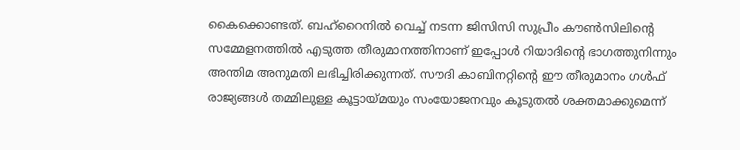കൈക്കൊണ്ടത്. ബഹ്‌റൈനിൽ വെച്ച് നടന്ന ജിസിസി സുപ്രീം കൗൺസിലിന്റെ സമ്മേളനത്തിൽ എടുത്ത തീരുമാനത്തിനാണ് ഇപ്പോൾ റിയാദിന്റെ ഭാഗത്തുനിന്നും അന്തിമ അനുമതി ലഭിച്ചിരിക്കുന്നത്. സൗദി കാബിനറ്റിന്റെ ഈ തീരുമാനം ഗൾഫ് രാജ്യങ്ങൾ തമ്മിലുള്ള കൂട്ടായ്മയും സംയോജനവും കൂടുതൽ ശക്തമാക്കുമെന്ന്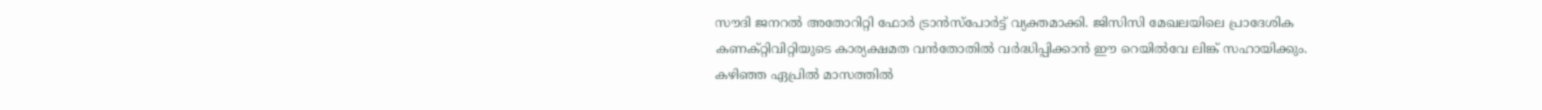സൗദി ജനറൽ അതോറിറ്റി ഫോർ ട്രാൻസ്പോർട്ട് വ്യക്തമാക്കി. ജിസിസി മേഖലയിലെ പ്രാദേശിക കണക്റ്റിവിറ്റിയുടെ കാര്യക്ഷമത വൻതോതിൽ വർദ്ധിപ്പിക്കാൻ ഈ റെയിൽവേ ലിങ്ക് സഹായിക്കും. കഴിഞ്ഞ ഏപ്രിൽ മാസത്തിൽ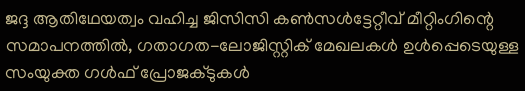ജദ്ദ ആതിഥേയത്വം വഹിച്ച ജിസിസി കൺസൾട്ടേറ്റീവ് മീറ്റിംഗിന്റെ സമാപനത്തിൽ, ഗതാഗത-ലോജിസ്റ്റിക് മേഖലകൾ ഉൾപ്പെടെയുള്ള സംയുക്ത ഗൾഫ് പ്രോജക്ടുകൾ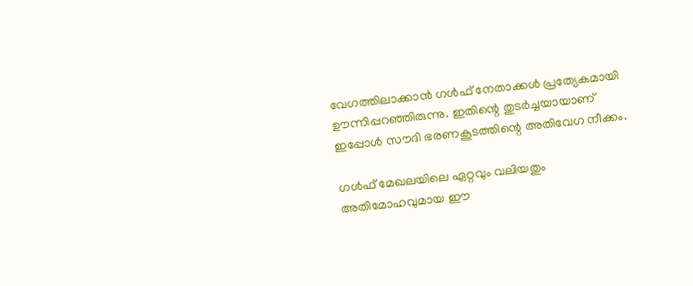വേഗത്തിലാക്കാൻ ഗൾഫ് നേതാക്കൾ പ്രത്യേകമായി ഊന്നിപ്പറഞ്ഞിരുന്നു. ഇതിന്റെ തുടർച്ചയായാണ് ഇപ്പോൾ സൗദി ഭരണകൂടത്തിന്റെ അതിവേഗ നീക്കം.

ഗൾഫ് മേഖലയിലെ ഏറ്റവും വലിയതും അതിമോഹവുമായ ഈ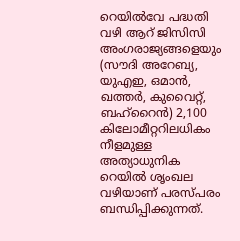റെയിൽവേ പദ്ധതി വഴി ആറ് ജിസിസി അംഗരാജ്യങ്ങളെയും (സൗദി അറേബ്യ, യുഎഇ, ഒമാൻ, ഖത്തർ, കുവൈറ്റ്, ബഹ്‌റൈൻ) 2,100 കിലോമീറ്ററിലധികം നീളമുള്ള അത്യാധുനിക റെയിൽ ശൃംഖല വഴിയാണ് പരസ്പരം ബന്ധിപ്പിക്കുന്നത്.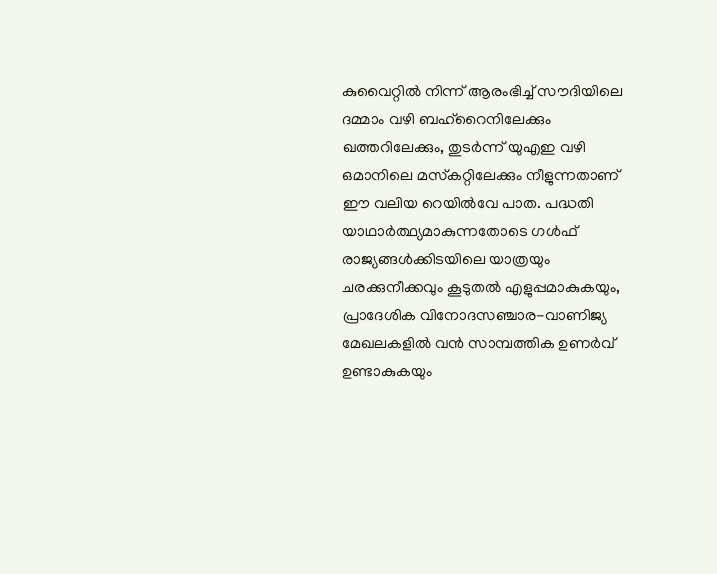കുവൈറ്റിൽ നിന്ന് ആരംഭിച്ച് സൗദിയിലെ ദമ്മാം വഴി ബഹ്‌റൈനിലേക്കും ഖത്തറിലേക്കും, തുടർന്ന് യുഎഇ വഴി ഒമാനിലെ മസ്‌കറ്റിലേക്കും നീളുന്നതാണ് ഈ വലിയ റെയിൽവേ പാത. പദ്ധതി യാഥാർത്ഥ്യമാകുന്നതോടെ ഗൾഫ് രാജ്യങ്ങൾക്കിടയിലെ യാത്രയും ചരക്കുനീക്കവും കൂടുതൽ എളുപ്പമാകുകയും, പ്രാദേശിക വിനോദസഞ്ചാര-വാണിജ്യ മേഖലകളിൽ വൻ സാമ്പത്തിക ഉണർവ് ഉണ്ടാകുകയും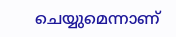ചെയ്യുമെന്നാണ്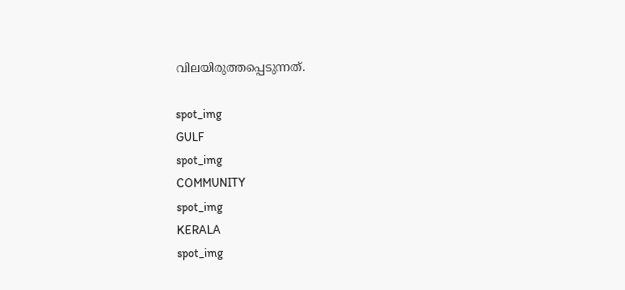വിലയിരുത്തപ്പെടുന്നത്.

spot_img
GULF
spot_img
COMMUNITY
spot_img
KERALA
spot_img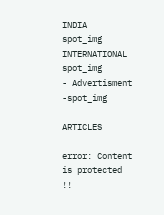INDIA
spot_img
INTERNATIONAL
spot_img
- Advertisment -spot_img

ARTICLES

error: Content is protected !!